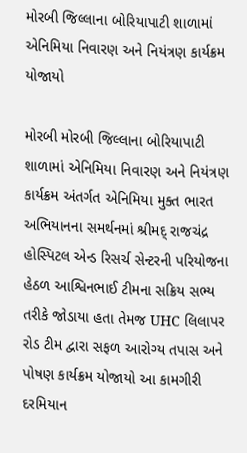મોરબી જિલ્લાના બોરિયાપાટી શાળામાં એનિમિયા નિવારણ અને નિયંત્રણ કાર્યક્રમ યોજાયો

મોરબી મોરબી જિલ્લાના બોરિયાપાટી શાળામાં એનિમિયા નિવારણ અને નિયંત્રણ કાર્યક્રમ અંતર્ગત એનિમિયા મુક્ત ભારત અભિયાનના સમર્થનમાં શ્રીમદ્ રાજચંદ્ર હોસ્પિટલ એન્ડ રિસર્ચ સેન્ટરની પરિયોજના હેઠળ આશ્વિનભાઈ ટીમના સક્રિય સભ્ય તરીકે જોડાયા હતા તેમજ UHC લિલાપર રોડ ટીમ દ્વારા સફળ આરોગ્ય તપાસ અને પોષણ કાર્યક્રમ યોજાયો આ કામગીરી દરમિયાન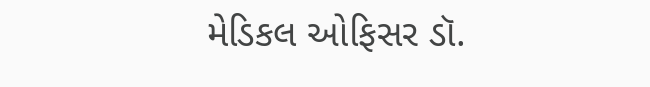મેડિકલ ઓફિસર ડૉ.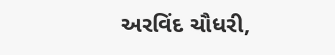અરવિંદ ચૌધરી,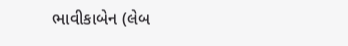ભાવીકાબેન (લેબ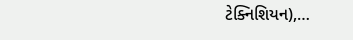ટેક્નિશિયન),…